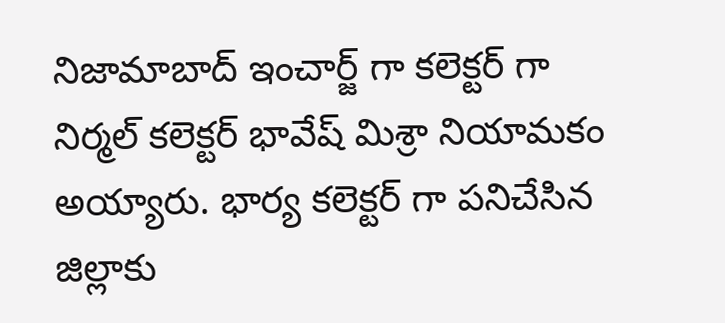నిజామాబాద్ ఇంచార్జ్ గా కలెక్టర్ గా నిర్మల్ కలెక్టర్ భావేష్ మిశ్రా నియామకం అయ్యారు. భార్య కలెక్టర్ గా పనిచేసిన జిల్లాకు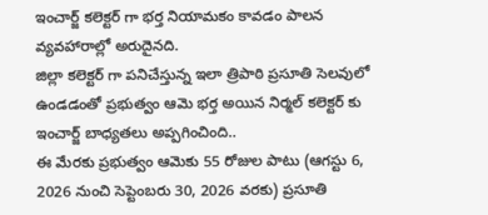ఇంచార్జ్ కలెక్టర్ గా భర్త నియామకం కావడం పాలన వ్యవహారాల్లో అరుదైనది.
జిల్లా కలెక్టర్ గా పనిచేస్తున్న ఇలా త్రిపాఠి ప్రసూతి సెలవులో ఉండడంతో ప్రభుత్వం ఆమె భర్త అయిన నిర్మల్ కలెక్టర్ కు ఇంచార్జ్ బాధ్యతలు అప్పగించింది..
ఈ మేరకు ప్రభుత్వం ఆమెకు 55 రోజుల పాటు (ఆగస్టు 6, 2026 నుంచి సెప్టెంబరు 30, 2026 వరకు) ప్రసూతి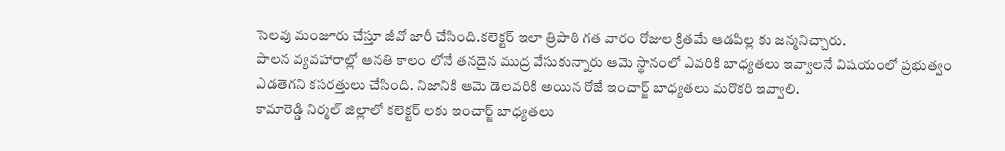సెలవు మంజూరు చేస్తూ జీవో జారీ చేసింది.కలెక్టర్ ఇలా త్రిపాఠి గత వారం రోజుల క్రితమే ఆడపిల్ల కు జన్మనిచ్చారు.
పాలన వ్యవహారాల్లో ఆనతి కాలం లోనే తనదైన ముద్ర వేసుకున్నారు ఆమె స్థానంలో ఎవరికి బాధ్యతలు ఇవ్వాలనే విషయంలో ప్రభుత్వం ఎడతెగని కసరత్తులు చేసింది. నిజానికి ఆమె డెలవరికి అయిన రోజే ఇంచార్జ్ బాధ్యతలు మరొకరి ఇవ్వాలి.
కామారెడ్డి నిర్మల్ జిల్లాలో కలెక్టర్ లకు ఇంచార్జ్ బాధ్యతలు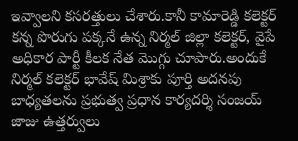ఇవ్వాలని కసరత్తులు చేశారు.కానీ కామారెడ్డి కలెక్టర్ కన్న పొరుగు పక్కనే ఉన్న నిర్మల్ జిల్లా కలెక్టర్, వైపే అధికార పార్టీ కీలక నేత మొగ్గు చూపారు.అందుకే నిర్మల్ కలెక్టర్ భావేష్ మిశ్రాకు పూర్తి అదనపు బాధ్యతలను ప్రభుత్వ ప్రధాన కార్యదర్శి సంజయ్ జాజు ఉత్తర్వులు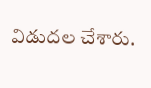విడుదల చేశారు.